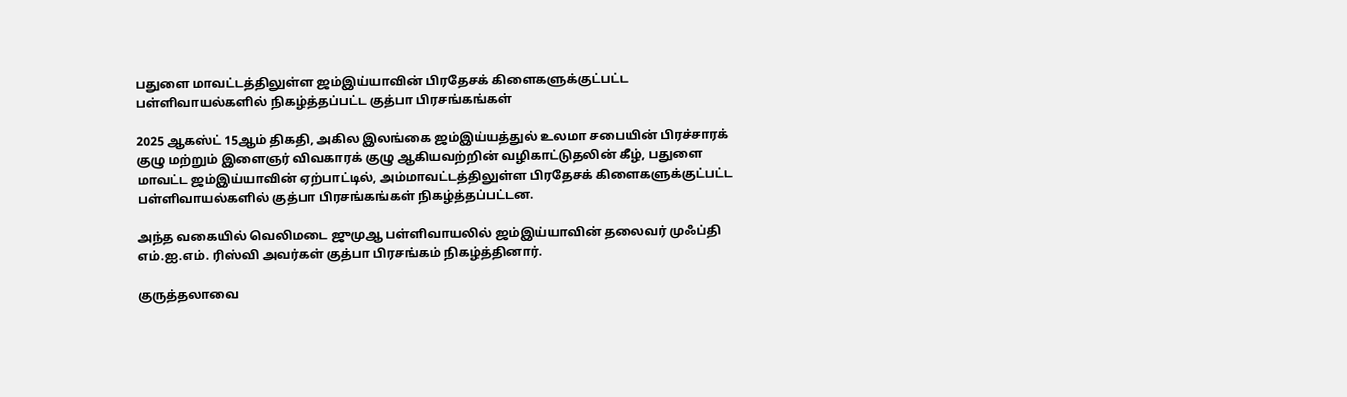பதுளை மாவட்டத்திலுள்ள ஜம்இய்யாவின் பிரதேசக் கிளைகளுக்குட்பட்ட பள்ளிவாயல்களில் நிகழ்த்தப்பட்ட குத்பா பிரசங்கங்கள்

2025 ஆகஸ்ட் 15ஆம் திகதி, அகில இலங்கை ஜம்இய்யத்துல் உலமா சபையின் பிரச்சாரக் குழு மற்றும் இளைஞர் விவகாரக் குழு ஆகியவற்றின் வழிகாட்டுதலின் கீழ், பதுளை மாவட்ட ஜம்இய்யாவின் ஏற்பாட்டில், அம்மாவட்டத்திலுள்ள பிரதேசக் கிளைகளுக்குட்பட்ட பள்ளிவாயல்களில் குத்பா பிரசங்கங்கள் நிகழ்த்தப்பட்டன.

அந்த வகையில் வெலிமடை ஜுமுஆ பள்ளிவாயலில் ஜம்இய்யாவின் தலைவர் முஃப்தி எம்.ஐ.எம். ரிஸ்வி அவர்கள் குத்பா பிரசங்கம் நிகழ்த்தினார்.

குருத்தலாவை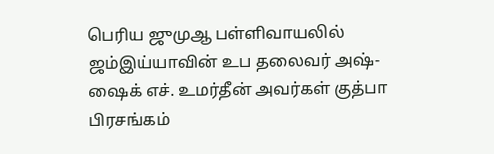பெரிய ஜுமுஆ பள்ளிவாயலில் ஜம்இய்யாவின் உப தலைவர் அஷ்-ஷைக் எச். உமர்தீன் அவர்கள் குத்பா பிரசங்கம்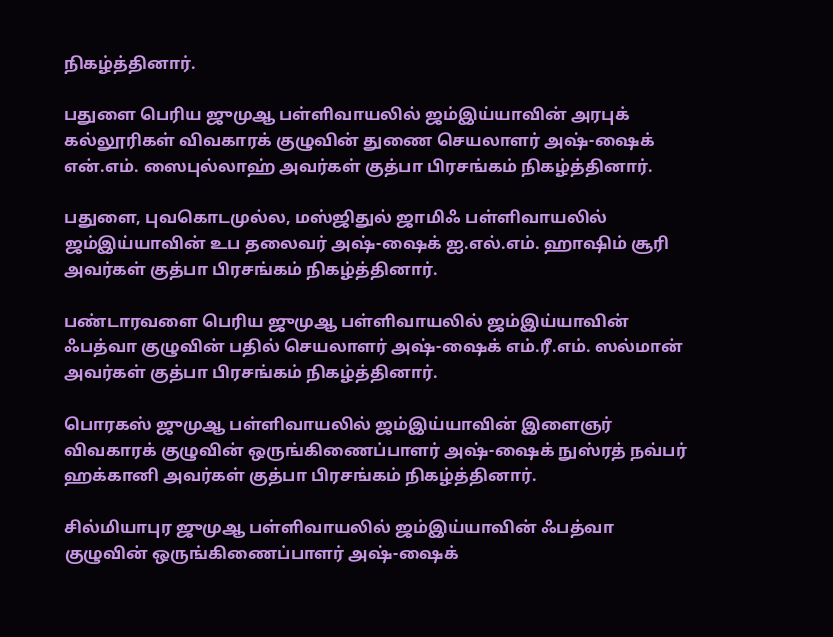நிகழ்த்தினார்.

பதுளை பெரிய ஜுமுஆ பள்ளிவாயலில் ஜம்இய்யாவின் அரபுக் கல்லூரிகள் விவகாரக் குழுவின் துணை செயலாளர் அஷ்-ஷைக் என்.எம். ஸைபுல்லாஹ் அவர்கள் குத்பா பிரசங்கம் நிகழ்த்தினார்.

பதுளை, புவகொடமுல்ல, மஸ்ஜிதுல் ஜாமிஃ பள்ளிவாயலில் ஜம்இய்யாவின் உப தலைவர் அஷ்-ஷைக் ஐ.எல்.எம். ஹாஷிம் சூரி அவர்கள் குத்பா பிரசங்கம் நிகழ்த்தினார்.

பண்டாரவளை பெரிய ஜுமுஆ பள்ளிவாயலில் ஜம்இய்யாவின் ஃபத்வா குழுவின் பதில் செயலாளர் அஷ்-ஷைக் எம்.ரீ.எம். ஸல்மான் அவர்கள் குத்பா பிரசங்கம் நிகழ்த்தினார்.

பொரகஸ் ஜுமுஆ பள்ளிவாயலில் ஜம்இய்யாவின் இளைஞர் விவகாரக் குழுவின் ஒருங்கிணைப்பாளர் அஷ்-ஷைக் நுஸ்ரத் நவ்பர் ஹக்கானி அவர்கள் குத்பா பிரசங்கம் நிகழ்த்தினார்.

சில்மியாபுர ஜுமுஆ பள்ளிவாயலில் ஜம்இய்யாவின் ஃபத்வா  குழுவின் ஒருங்கிணைப்பாளர் அஷ்-ஷைக்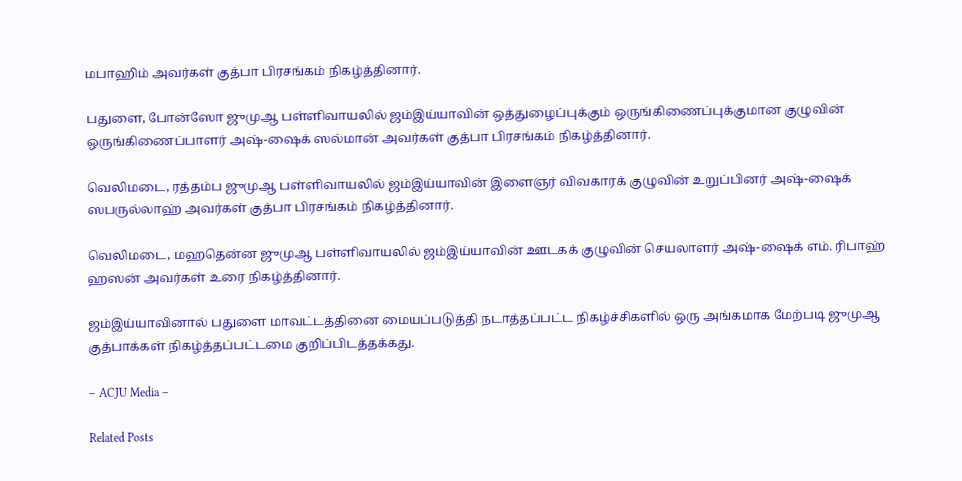மபாஹிம் அவர்கள் குத்பா பிரசங்கம் நிகழ்த்தினார்.

பதுளை, போன்ஸோ ஜுமுஆ பள்ளிவாயலில் ஜம்இய்யாவின் ஒத்துழைப்புக்கும் ஒருங்கிணைப்புக்குமான குழுவின் ஒருங்கிணைப்பாளர் அஷ்-ஷைக் ஸல்மான் அவர்கள் குத்பா பிரசங்கம் நிகழ்த்தினார்.

வெலிமடை, ரத்தம்ப ஜுமுஆ பள்ளிவாயலில் ஜம்இய்யாவின் இளைஞர் விவகாரக் குழுவின் உறுப்பினர் அஷ்-ஷைக் ஸபருல்லாஹ் அவர்கள் குத்பா பிரசங்கம் நிகழ்த்தினார்.

வெலிமடை, மஹதென்ன ஜுமுஆ பள்ளிவாயலில் ஜம்இய்யாவின் ஊடகக் குழுவின் செயலாளர் அஷ்-ஷைக் எம். ரிபாஹ் ஹஸன் அவர்கள் உரை நிகழ்த்தினார்.

ஜம்இய்யாவினால் பதுளை மாவட்டத்தினை மையப்படுத்தி நடாத்தப்பட்ட நிகழ்ச்சிகளில் ஒரு அங்கமாக மேற்படி ஜுமுஆ குத்பாக்கள் நிகழ்த்தப்பட்டமை குறிப்பிடத்தக்கது.

– ACJU Media –

Related Posts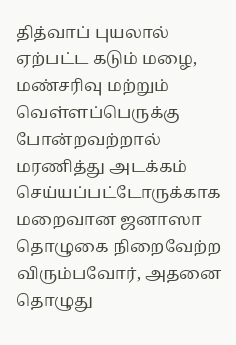தித்வாப் புயலால் ஏற்பட்ட கடும் மழை, மண்சரிவு மற்றும் வெள்ளப்பெருக்கு போன்றவற்றால் மரணித்து அடக்கம் செய்யப்பட்டோருக்காக மறைவான ஜனாஸா தொழுகை நிறைவேற்ற விரும்பவோர், அதனை தொழுது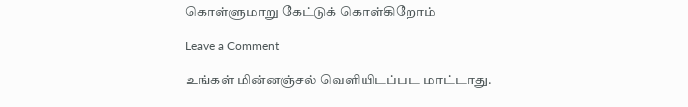கொள்ளுமாறு கேட்டுக் கொள்கிறோம்

Leave a Comment

உங்கள் மின்னஞ்சல் வௌியிடப்பட மாட்டாது.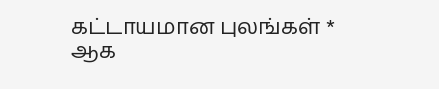கட்டாயமான புலங்கள் * ஆக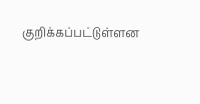குறிக்கப்பட்டுள்ளன